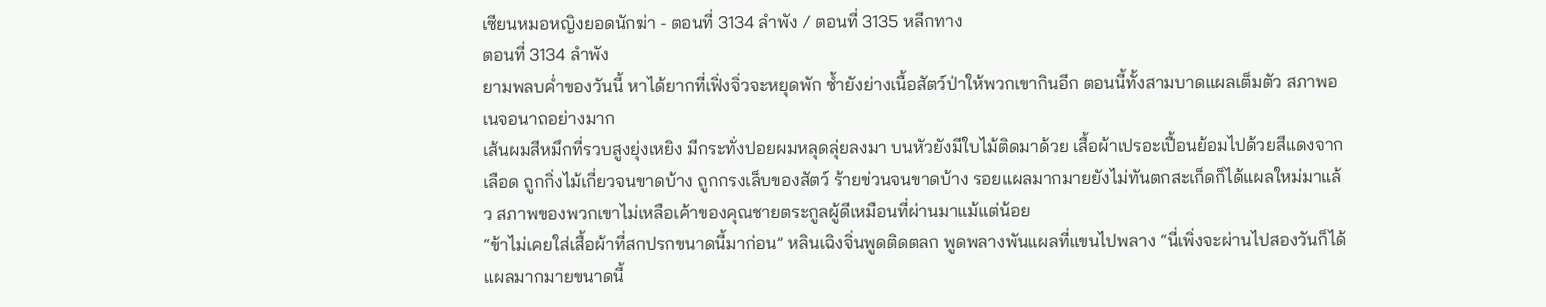เซียนหมอหญิงยอดนักฆ่า - ตอนที่ 3134 ลำพัง / ตอนที่ 3135 หลีกทาง
ตอนที่ 3134 ลำพัง
ยามพลบค่ำของวันนี้ หาได้ยากที่เฟิ่งจิ่วจะหยุดพัก ซ้ำยังย่างเนื้อสัตว์ป่าให้พวกเขากินอีก ตอนนี้ทั้งสามบาดแผลเต็มตัว สภาพอเนจอนาถอย่างมาก
เส้นผมสีหมึกที่รวบสูงยุ่งเหยิง มีกระทั่งปอยผมหลุดลุ่ยลงมา บนหัวยังมีใบไม้ติดมาด้วย เสื้อผ้าเปรอะเปื้อนย้อมไปด้วยสีแดงจากเลือด ถูกกิ่งไม้เกี่ยวจนขาดบ้าง ถูกกรงเล็บของสัตว์ ร้ายข่วนจนขาดบ้าง รอยแผลมากมายยังไม่ทันตกสะเก็ดก็ได้แผลใหม่มาแล้ว สภาพของพวกเขาไม่เหลือเค้าของคุณชายตระกูลผู้ดีเหมือนที่ผ่านมาแม้แต่น้อย
“ข้าไม่เคยใส่เสื้อผ้าที่สกปรกขนาดนี้มาก่อน” หลินเฉิงจิ่นพูดติดตลก พูดพลางพันแผลที่แขนไปพลาง “นี่เพิ่งจะผ่านไปสองวันก็ได้แผลมากมายขนาดนี้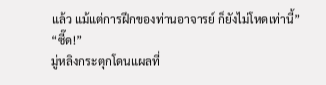แล้ว แม้แต่การฝึกของท่านอาจารย์ ก็ยังไม่โหดเท่านี้”
“ซี๊ด!”
มู่หลิงกระตุกโดนแผลที่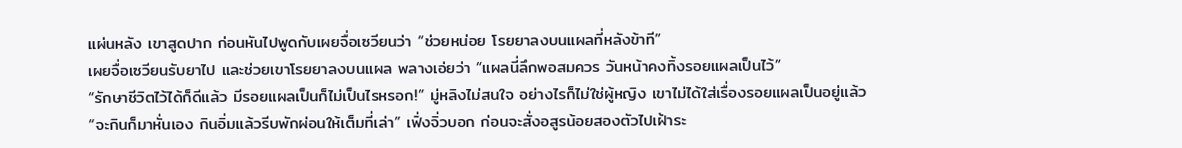แผ่นหลัง เขาสูดปาก ก่อนหันไปพูดกับเผยจื่อเซวียนว่า “ช่วยหน่อย โรยยาลงบนแผลที่หลังข้าที”
เผยจื่อเซวียนรับยาไป และช่วยเขาโรยยาลงบนแผล พลางเอ่ยว่า “แผลนี่ลึกพอสมควร วันหน้าคงทิ้งรอยแผลเป็นไว้”
“รักษาชีวิตไว้ได้ก็ดีแล้ว มีรอยแผลเป็นก็ไม่เป็นไรหรอก!” มู่หลิงไม่สนใจ อย่างไรก็ไม่ใช่ผู้หญิง เขาไม่ได้ใส่เรื่องรอยแผลเป็นอยู่แล้ว
“จะกินก็มาหั่นเอง กินอิ่มแล้วรีบพักผ่อนให้เต็มที่เล่า” เฟิ่งจิ่วบอก ก่อนจะสั่งอสูรน้อยสองตัวไปเฝ้าระ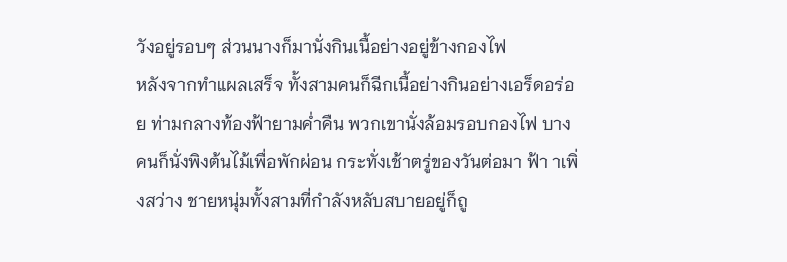วังอยู่รอบๆ ส่วนนางก็มานั่งกินเนื้อย่างอยู่ข้างกองไฟ
หลังจากทำแผลเสร็จ ทั้งสามคนก็ฉีกเนื้อย่างกินอย่างเอร็ดอร่อย ท่ามกลางท้องฟ้ายามค่ำคืน พวกเขานั่งล้อมรอบกองไฟ บางคนก็นั่งพิงต้นไม้เพื่อพักผ่อน กระทั่งเช้าตรู่ของวันต่อมา ฟ้า าเพิ่งสว่าง ชายหนุ่มทั้งสามที่กำลังหลับสบายอยู่ก็ถู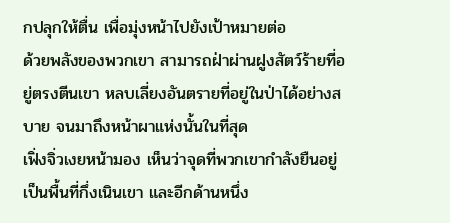กปลุกให้ตื่น เพื่อมุ่งหน้าไปยังเป้าหมายต่อ
ด้วยพลังของพวกเขา สามารถฝ่าผ่านฝูงสัตว์ร้ายที่อยู่ตรงตีนเขา หลบเลี่ยงอันตรายที่อยู่ในป่าได้อย่างสบาย จนมาถึงหน้าผาแห่งนั้นในที่สุด
เฟิ่งจิ่วเงยหน้ามอง เห็นว่าจุดที่พวกเขากำลังยืนอยู่เป็นพื้นที่กึ่งเนินเขา และอีกด้านหนึ่ง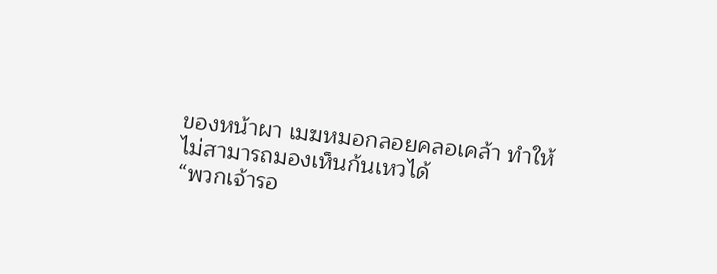ของหน้าผา เมฆหมอกลอยคลอเคล้า ทำให้ไม่สามารถมองเห็นก้นเหวได้
“พวกเจ้ารอ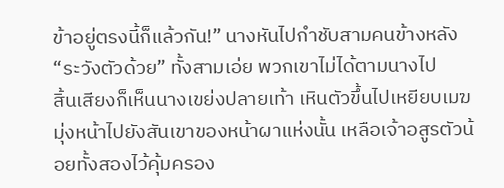ข้าอยู่ตรงนี้ก็แล้วกัน!” นางหันไปกำชับสามคนข้างหลัง
“ระวังตัวด้วย” ทั้งสามเอ่ย พวกเขาไม่ได้ตามนางไป
สิ้นเสียงก็เห็นนางเขย่งปลายเท้า เหินตัวขึ้นไปเหยียบเมฆ มุ่งหน้าไปยังสันเขาของหน้าผาแห่งนั้น เหลือเจ้าอสูรตัวน้อยทั้งสองไว้คุ้มครอง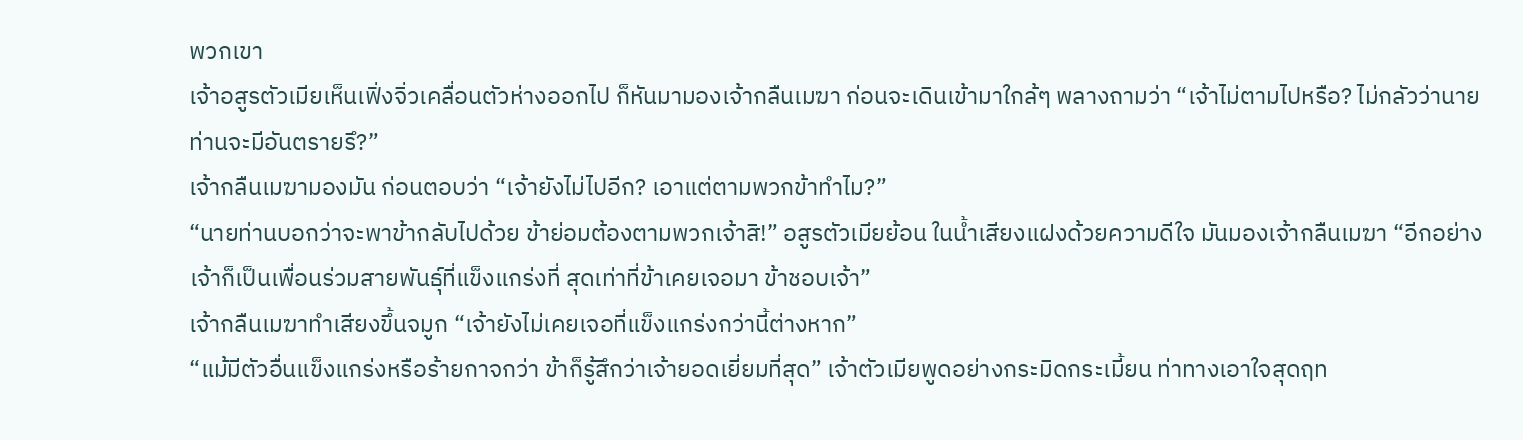พวกเขา
เจ้าอสูรตัวเมียเห็นเฟิ่งจิ่วเคลื่อนตัวห่างออกไป ก็หันมามองเจ้ากลืนเมฆา ก่อนจะเดินเข้ามาใกล้ๆ พลางถามว่า “เจ้าไม่ตามไปหรือ? ไม่กลัวว่านายท่านจะมีอันตรายรึ?”
เจ้ากลืนเมฆามองมัน ก่อนตอบว่า “เจ้ายังไม่ไปอีก? เอาแต่ตามพวกข้าทำไม?”
“นายท่านบอกว่าจะพาข้ากลับไปด้วย ข้าย่อมต้องตามพวกเจ้าสิ!” อสูรตัวเมียย้อน ในน้ำเสียงแฝงด้วยความดีใจ มันมองเจ้ากลืนเมฆา “อีกอย่างเจ้าก็เป็นเพื่อนร่วมสายพันธุ์ที่แข็งแกร่งที่ สุดเท่าที่ข้าเคยเจอมา ข้าชอบเจ้า”
เจ้ากลืนเมฆาทำเสียงขึ้นจมูก “เจ้ายังไม่เคยเจอที่แข็งแกร่งกว่านี้ต่างหาก”
“แม้มีตัวอื่นแข็งแกร่งหรือร้ายกาจกว่า ข้าก็รู้สึกว่าเจ้ายอดเยี่ยมที่สุด” เจ้าตัวเมียพูดอย่างกระมิดกระเมี้ยน ท่าทางเอาใจสุดฤท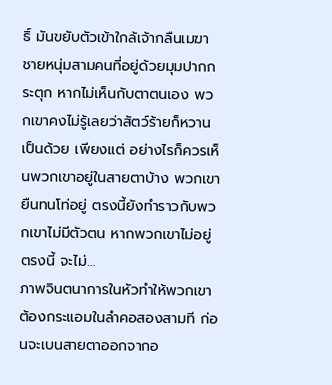ธิ์ มันขยับตัวเข้าใกล้เจ้ากลืนเมฆา
ชายหนุ่มสามคนที่อยู่ด้วยมุมปากกระตุก หากไม่เห็นกับตาตนเอง พวกเขาคงไม่รู้เลยว่าสัตว์ร้ายก็หวานเป็นด้วย เพียงแต่ อย่างไรก็ควรเห็นพวกเขาอยู่ในสายตาบ้าง พวกเขายืนทนโท่อยู่ ตรงนี้ยังทำราวกับพวกเขาไม่มีตัวตน หากพวกเขาไม่อยู่ตรงนี้ จะไม่…
ภาพจินตนาการในหัวทำให้พวกเขาต้องกระแอมในลำคอสองสามที ก่อนจะเบนสายตาออกจากอ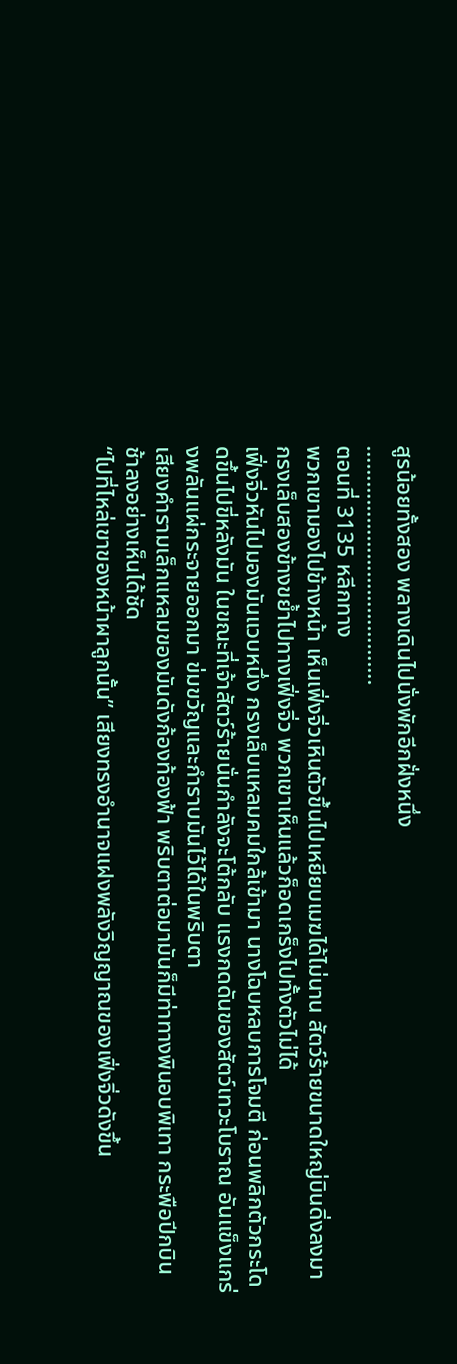สูรน้อยทั้งสอง พลางเดินไปนั่งพักอีกฝั่งหนึ่ง
………………………………….
ตอนที่ 3135 หลีกทาง
พวกเขามองไปข้างหน้า เห็นเฟิ่งจิ่วเหินตัวขึ้นไปเหยียบเมฆได้ไม่นาน สัตว์ร้ายขนาดใหญ่บินดิ่งลงมา กรงเล็บสองข้างขย้ำไปทางเฟิ่งจิ่ว พวกเขาเห็นแล้วก็อดเกร็งไปทั้งตัวไม่ได้
เฟิ่งจิ่วหันไปมองมันแวบหนึ่ง กรงเล็บแหลมคมใกล้เข้ามา นางโฉบหลบการโจมตี ก่อนพลิกตัวกระโดดขึ้นไปขี่หลังมัน ในขณะที่เจ้าสัตว์ร้ายนั่นกำลังจะโต้กลับ แรงกดดันของสัตว์เทวะโบราณ อันแข็งแกร่งพลันแผ่กระจายออกมา ข่มขวัญและกำราบมันไว้ได้ในพริบตา
เสียงคำรามเล็กแหลมของมันดังก้องท้องฟ้า พริบตาต่อมามันก็มีท่าทางพินอบพิเทา กระพือปีกบินช้าลงอย่างเห็นได้ชัด
“ไปที่ไหล่เขาของหน้าผาลูกนั้น” เสียงทรงอำนาจแฝงพลังวิญญาณของเฟิ่งจิ่วดังขึ้น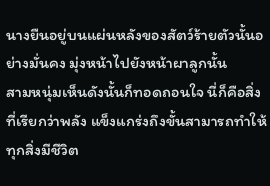นางยืนอยู่บนแผ่นหลังของสัตว์ร้ายตัวนั้นอย่างมั่นคง มุ่งหน้าไปยังหน้าผาลูกนั้น
สามหนุ่มเห็นดังนั้นก็ทอดถอนใจ นี่ก็คือสิ่งที่เรียกว่าพลัง แข็งแกร่งถึงขั้นสามารถทำให้ทุกสิ่งมีชีวิต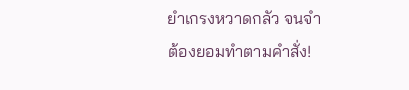ยำเกรงหวาดกลัว จนจำต้องยอมทำตามคำสั่ง!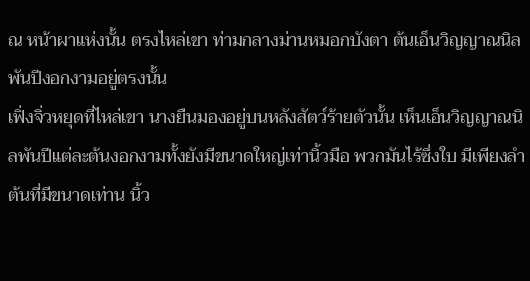ณ หน้าผาแห่งนั้น ตรงไหล่เขา ท่ามกลางม่านหมอกบังตา ต้นเอ็นวิญญาณนิลพันปีงอกงามอยู่ตรงนั้น
เฟิ่งจิ่วหยุดที่ไหล่เขา นางยืนมองอยู่บนหลังสัตว์ร้ายตัวนั้น เห็นเอ็นวิญญาณนิลพันปีแต่ละต้นงอกงามทั้งยังมีขนาดใหญ่เท่านิ้วมือ พวกมันไร้ซึ่งใบ มีเพียงลำต้นที่มีขนาดเท่าน นิ้ว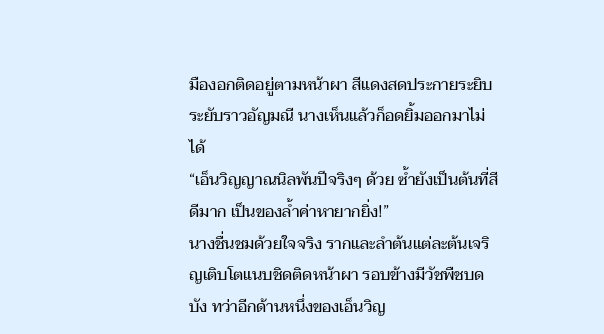มืองอกติดอยู่ตามหน้าผา สีแดงสดประกายระยิบระยับราวอัญมณี นางเห็นแล้วก็อดยิ้มออกมาไม่ได้
“เอ็นวิญญาณนิลพันปีจริงๆ ด้วย ซ้ำยังเป็นต้นที่สีดีมาก เป็นของล้ำค่าหายากยิ่ง!”
นางชื่นชมด้วยใจจริง รากและลำต้นแต่ละต้นเจริญเติบโตแนบชิดติดหน้าผา รอบข้างมีวัชพืชบดบัง ทว่าอีกด้านหนึ่งของเอ็นวิญ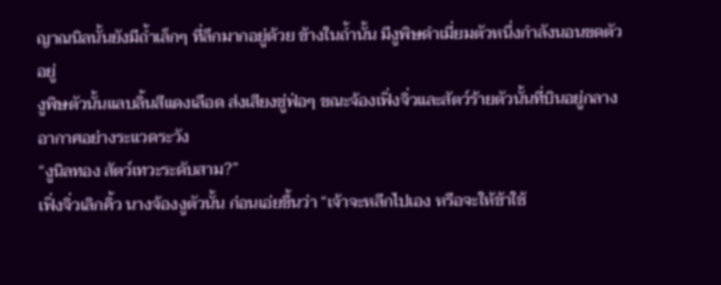ญาณนิลนั้นยังมีถ้ำเล็กๆ ที่ลึกมากอยู่ด้วย ข้างในถ้ำนั้น มีงูพิษดำเมี่ยมตัวหนึ่งกำลังนอนขดตัวอยู่
งูพิษตัวนั้นแลบลิ้นสีแดงเลือด ส่งเสียงขู่ฟ่อๆ ขณะจ้องเฟิ่งจิ่วและสัตว์ร้ายตัวนั้นที่บินอยู่กลางอากาศอย่างระแวดระวัง
“งูนิลทอง สัตว์เทวะระดับสาม?”
เฟิ่งจิ่วเลิกคิ้ว นางจ้องงูตัวนั้น ก่อนเอ่ยขึ้นว่า “เจ้าจะหลีกไปเอง หรือจะให้ข้าใช้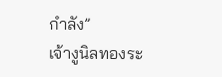กำลัง”
เจ้างูนิลทองระ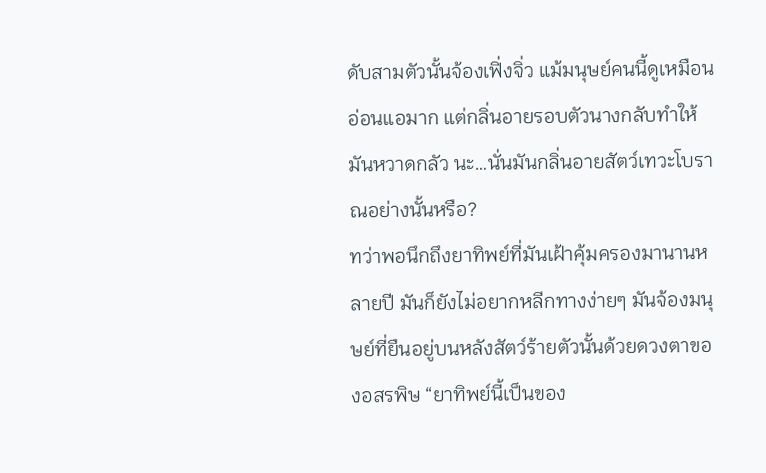ดับสามตัวนั้นจ้องเฟิ่งจิ่ว แม้มนุษย์คนนี้ดูเหมือนอ่อนแอมาก แต่กลิ่นอายรอบตัวนางกลับทำให้มันหวาดกลัว นะ…นั่นมันกลิ่นอายสัตว์เทวะโบราณอย่างนั้นหรือ?
ทว่าพอนึกถึงยาทิพย์ที่มันเฝ้าคุ้มครองมานานหลายปี มันก็ยังไม่อยากหลีกทางง่ายๆ มันจ้องมนุษย์ที่ยืนอยู่บนหลังสัตว์ร้ายตัวนั้นด้วยดวงตาของอสรพิษ “ยาทิพย์นี้เป็นของ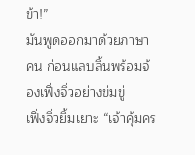ข้า!”
มันพูดออกมาด้วยภาษาคน ก่อนแลบลิ้นพร้อมจ้องเฟิ่งจิ่วอย่างข่มขู่
เฟิ่งจิ่วยิ้มเยาะ “เจ้าคุ้มคร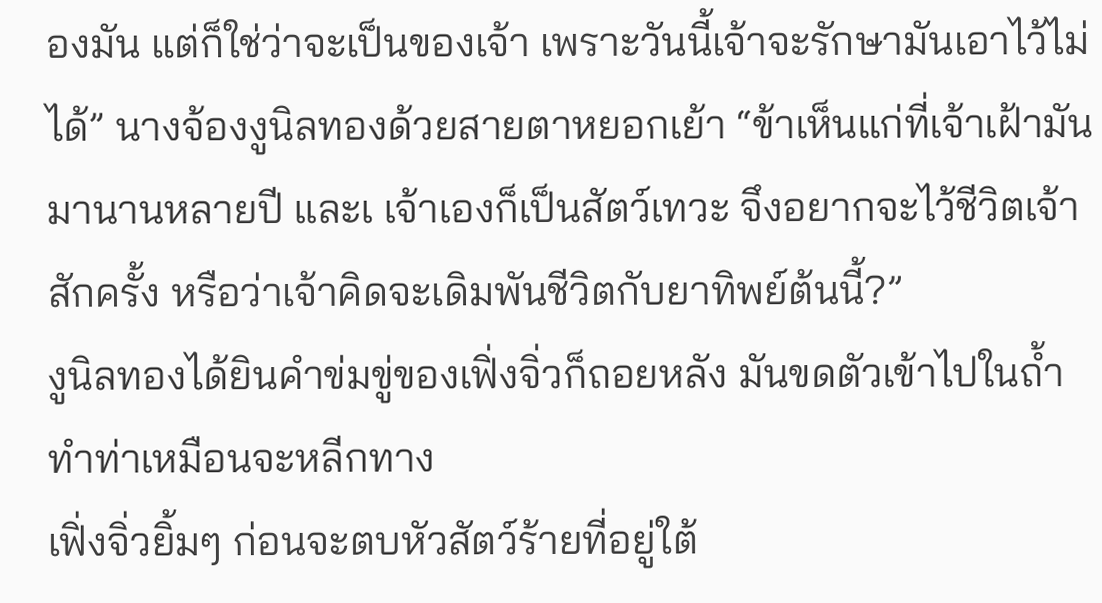องมัน แต่ก็ใช่ว่าจะเป็นของเจ้า เพราะวันนี้เจ้าจะรักษามันเอาไว้ไม่ได้” นางจ้องงูนิลทองด้วยสายตาหยอกเย้า “ข้าเห็นแก่ที่เจ้าเฝ้ามันมานานหลายปี และเ เจ้าเองก็เป็นสัตว์เทวะ จึงอยากจะไว้ชีวิตเจ้าสักครั้ง หรือว่าเจ้าคิดจะเดิมพันชีวิตกับยาทิพย์ต้นนี้?”
งูนิลทองได้ยินคำข่มขู่ของเฟิ่งจิ่วก็ถอยหลัง มันขดตัวเข้าไปในถ้ำ ทำท่าเหมือนจะหลีกทาง
เฟิ่งจิ่วยิ้มๆ ก่อนจะตบหัวสัตว์ร้ายที่อยู่ใต้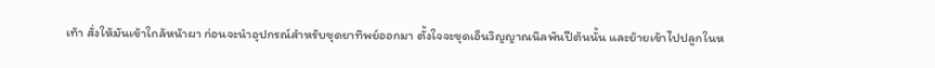เท้า สั่งให้มันเข้าใกล้หน้าผา ก่อนจะนำอุปกรณ์สำหรับขุดยาทิพย์ออกมา ตั้งใจจะขุดเอ็นวิญญาณนิลพันปีต้นนั้น และย้ายเข้าไปปลูกในห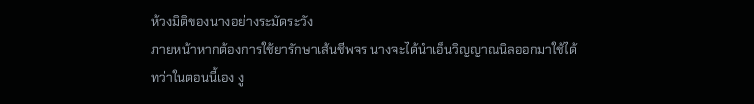ห้วงมิติของนางอย่างระมัดระวัง
ภายหน้าหากต้องการใช้ยารักษาเส้นชีพจร นางจะได้นำเอ็นวิญญาณนิลออกมาใช้ได้
ทว่าในตอนนี้เอง งู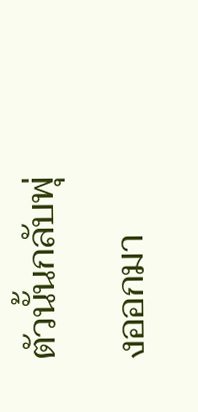ตัวนั้นกลับพุ่งออกมา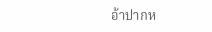อ้าปากห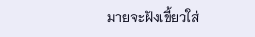มายจะฝังเขี้ยวใส่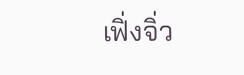เฟิ่งจิ่ว